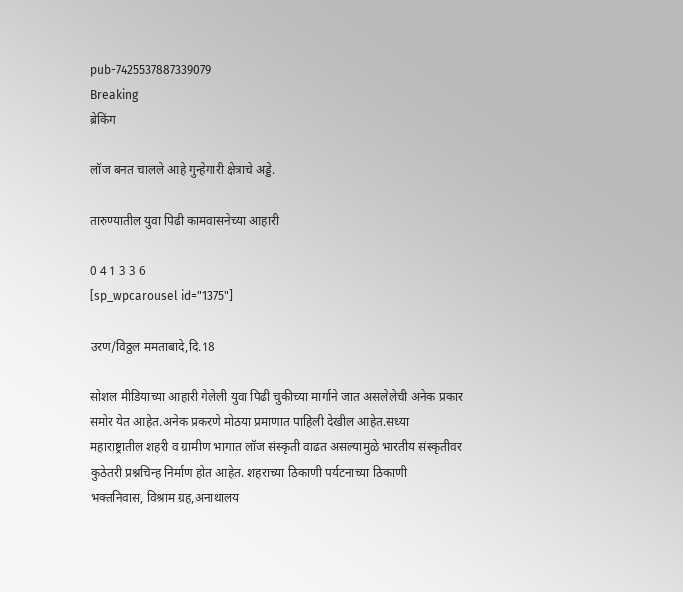pub-7425537887339079
Breaking
ब्रेकिंग

लॉज बनत चालले आहे गुन्हेगारी क्षेत्राचे अड्डे.

तारुण्यातील युवा पिढी कामवासनेच्या आहारी

0 4 1 3 3 6
[sp_wpcarousel id="1375"]

उरण/विठ्ठल ममताबादे,दि.18

सोशल मीडियाच्या आहारी गेलेली युवा पिढी चुकीच्या मार्गाने जात असलेलेची अनेक प्रकार समोर येत आहेत.अनेक प्रकरणे मोठया प्रमाणात पाहिली देखील आहेत.सध्या महाराष्ट्रातील शहरी व ग्रामीण भागात लॉज संस्कृती वाढत असल्यामुळे भारतीय संस्कृतीवर कुठेतरी प्रश्नचिन्ह निर्माण होत आहेत. शहराच्या ठिकाणी पर्यटनाच्या ठिकाणी भक्तनिवास, विश्राम ग्रह,अनाथालय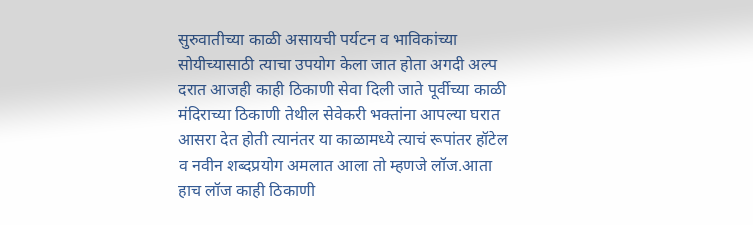सुरुवातीच्या काळी असायची पर्यटन व भाविकांच्या सोयीच्यासाठी त्याचा उपयोग केला जात होता अगदी अल्प दरात आजही काही ठिकाणी सेवा दिली जाते पूर्वीच्या काळी मंदिराच्या ठिकाणी तेथील सेवेकरी भक्तांना आपल्या घरात आसरा देत होती त्यानंतर या काळामध्ये त्याचं रूपांतर हॉटेल व नवीन शब्दप्रयोग अमलात आला तो म्हणजे लॉज.आता हाच लॉज काही ठिकाणी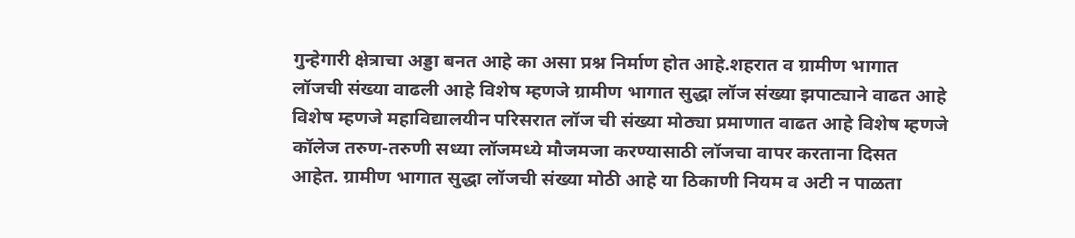गुन्हेगारी क्षेत्राचा अड्डा बनत आहे का असा प्रश्न निर्माण होत आहे.शहरात व ग्रामीण भागात लॉजची संख्या वाढली आहे विशेष म्हणजे ग्रामीण भागात सुद्धा लॉज संख्या झपाट्याने वाढत आहे विशेष म्हणजे महाविद्यालयीन परिसरात लॉज ची संख्या मोठ्या प्रमाणात वाढत आहे विशेष म्हणजे कॉलेज तरुण-तरुणी सध्या लॉजमध्ये मौजमजा करण्यासाठी लॉजचा वापर करताना दिसत आहेत. ग्रामीण भागात सुद्धा लॉजची संख्या मोठी आहे या ठिकाणी नियम व अटी न पाळता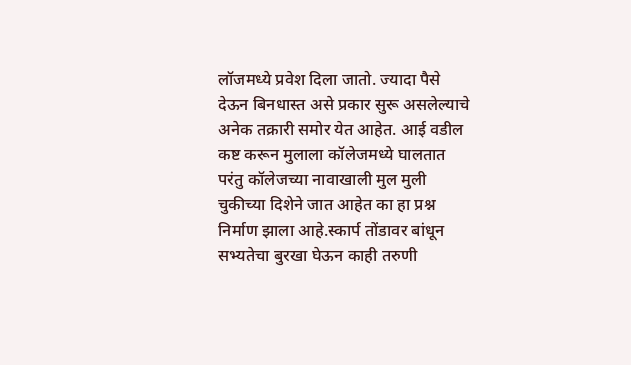लॉजमध्ये प्रवेश दिला जातो. ज्यादा पैसे देऊन बिनधास्त असे प्रकार सुरू असलेल्याचे अनेक तक्रारी समोर येत आहेत. आई वडील कष्ट करून मुलाला कॉलेजमध्ये घालतात परंतु कॉलेजच्या नावाखाली मुल मुली चुकीच्या दिशेने जात आहेत का हा प्रश्न निर्माण झाला आहे.स्कार्प तोंडावर बांधून सभ्यतेचा बुरखा घेऊन काही तरुणी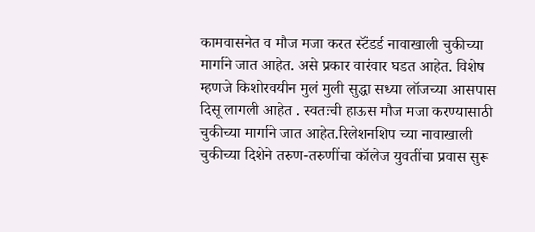कामवासनेत व मौज मजा करत स्टॅंडर्ड नावाखाली चुकीच्या मार्गाने जात आहेत. असे प्रकार वारंवार घडत आहेत. विशेष म्हणजे किशोरवयीन मुलं मुली सुद्धा सध्या लॉजच्या आसपास दिसू लागली आहेत . स्वतःची हाऊस मौज मजा करण्यासाठी चुकीच्या मार्गाने जात आहेत.रिलेशनशिप च्या नावाखाली चुकीच्या दिशेने तरुण-तरुणींचा कॉलेज युवतींचा प्रवास सुरू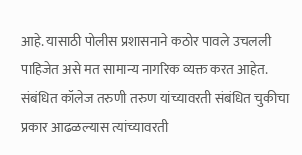आहे. यासाठी पोलीस प्रशासनाने कठोर पावले उचलली पाहिजेत असे मत सामान्य नागरिक व्यक्त करत आहेत. संबंधित कॉलेज तरुणी तरुण यांच्यावरती संबंधित चुकीचा प्रकार आढळल्यास त्यांच्यावरती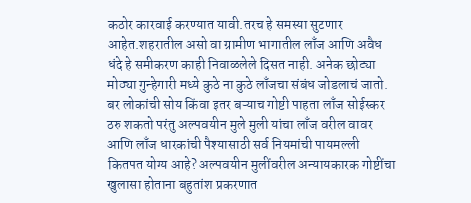कठोर कारवाई करण्यात यावी.तरच हे समस्या सुटणार आहेत.शहरातील असो वा ग्रामीण भागातील लाँज आणि अवैध धंदे हे समीकरण काही निवाळलेले दिसत नाही. अनेक छोट्या मोठ्या गुन्हेगारी मध्ये कुठे ना कुठे लाँजचा संबंध जोडलाचं जातो. बर लोकांची सोय किंवा इतर बऱ्याच गोष्टी पाहता लाँज सोईस्कर ठरु शकतो परंतु अल्पवयीन मुले मुली यांचा लाँज वरील वावर आणि लाँज धारकांची पैश्यासाठी सर्व नियमांची पायमल्ली कितपत योग्य आहे? अल्पवयीन मुलींवरील अन्यायकारक गोष्टींचा खुलासा होताना बहुतांश प्रकरणात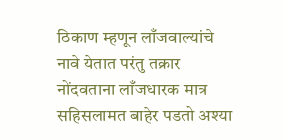ठिकाण म्हणून लाँजवाल्यांचे नावे येतात परंतु तक्रार नोंदवताना लाँजधारक मात्र सहिसलामत बाहेर पडतो अश्या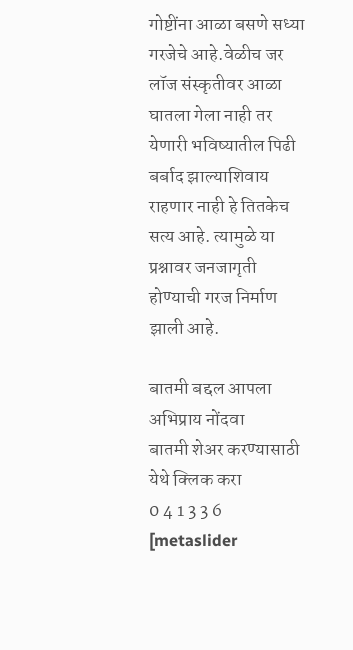गोष्टींना आळा बसणे सध्या गरजेचे आहे.वेळीच जर लॉज संस्कृतीवर आळा घातला गेला नाही तर येणारी भविष्यातील पिढी बर्बाद झाल्याशिवाय राहणार नाही हे तितकेच सत्य आहे. त्यामुळे या प्रश्नावर जनजागृती होण्याची गरज निर्माण झाली आहे.

बातमी बद्दल आपला अभिप्राय नोंदवा
बातमी शेअर करण्यासाठी येथे क्लिक करा
0 4 1 3 3 6
[metaslider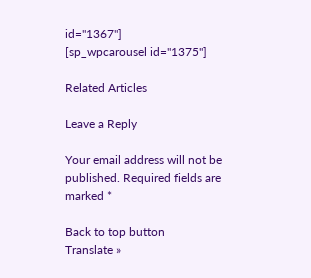id="1367"]
[sp_wpcarousel id="1375"]

Related Articles

Leave a Reply

Your email address will not be published. Required fields are marked *

Back to top button
Translate »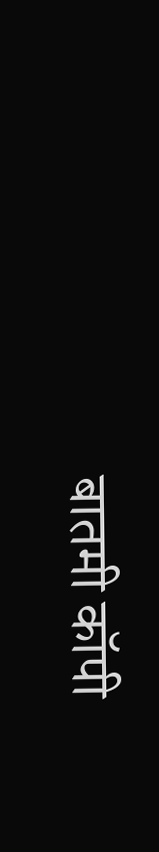बातमी कॉपी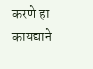करणे हा कायद्याने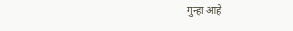गुन्हा आहे